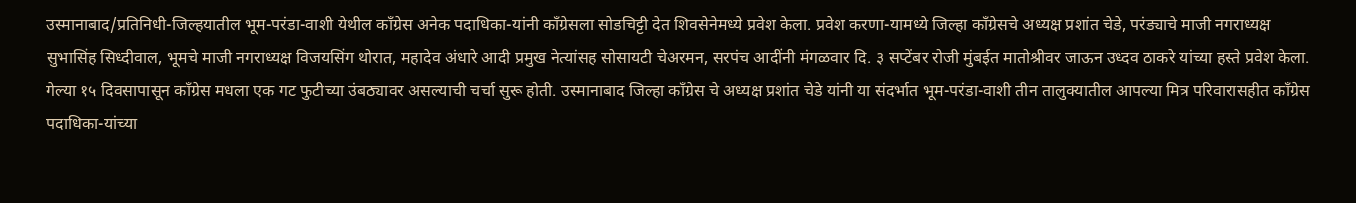उस्मानाबाद/प्रतिनिधी-जिल्हयातील भूम-परंडा-वाशी येथील कॉंग्रेस अनेक पदाधिका-यांनी कॉंग्रेसला सोडचिट्टी देत शिवसेनेमध्ये प्रवेश केला. प्रवेश करणा-यामध्ये जिल्हा कॉंग्रेसचे अध्यक्ष प्रशांत चेडे, परंड्याचे माजी नगराध्यक्ष सुभासिंह सिध्दीवाल, भूमचे माजी नगराध्यक्ष विजयसिंग थोरात, महादेव अंधारे आदी प्रमुख नेत्यांसह सोसायटी चेअरमन, सरपंच आदींनी मंगळवार दि. ३ सप्टेंबर रोजी मुंबईत मातोश्रीवर जाऊन उध्दव ठाकरे यांच्या हस्ते प्रवेश केला.
गेल्या १५ दिवसापासून कॉंग्रेस मधला एक गट फुटीच्या उंबठ्यावर असल्याची चर्चा सुरू होती. उस्मानाबाद जिल्हा कॉंग्रेस चे अध्यक्ष प्रशांत चेडे यांनी या संदर्भात भूम-परंडा-वाशी तीन तालुक्यातील आपल्या मित्र परिवारासहीत कॉंग्रेस पदाधिका-यांच्या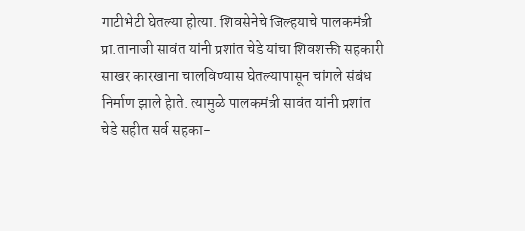गाटीभेटी घेतल्या होत्या. शिवसेनेचे जिल्हयाचे पालकमंत्री प्रा.तानाजी सावंत यांनी प्रशांत चेडे यांचा शिवशक्ती सहकारी साखर कारखाना चालविण्यास घेतल्यापासून चांगले संबंध निर्माण झाले हेाते. त्यामुळे पालकमंत्री सावंत यांनी प्रशांत चेडे सहीत सर्व सहका-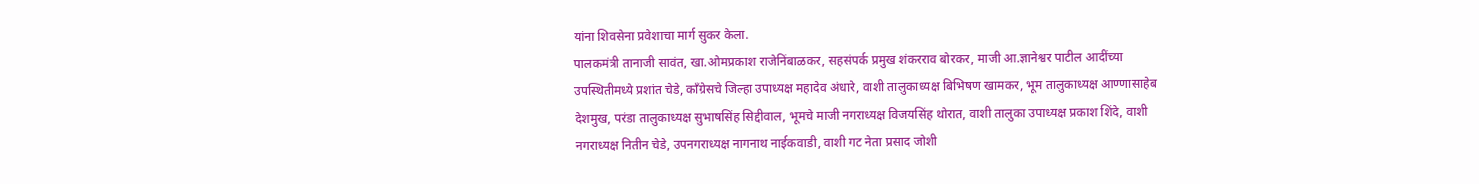यांना शिवसेना प्रवेशाचा मार्ग सुकर केला.
पालकमंत्री तानाजी सावंत, खा.ओमप्रकाश राजेनिंबाळकर, सहसंपर्क प्रमुख शंकरराव बोरकर, माजी आ.ज्ञानेश्वर पाटील आदींच्या उपस्थितीमध्ये प्रशांत चेडे, कॉंग्रेसचे जिल्हा उपाध्यक्ष महादेव अंधारे, वाशी तालुकाध्यक्ष बिभिषण खामकर, भूम तालुकाध्यक्ष आण्णासाहेब देशमुख, परंडा तालुकाध्यक्ष सुभाषसिंह सिद्दीवाल, भूमचे माजी नगराध्यक्ष विजयसिंह थोरात, वाशी तालुका उपाध्यक्ष प्रकाश शिंदे, वाशी नगराध्यक्ष नितीन चेडे, उपनगराध्यक्ष नागनाथ नाईकवाडी, वाशी गट नेता प्रसाद जोशी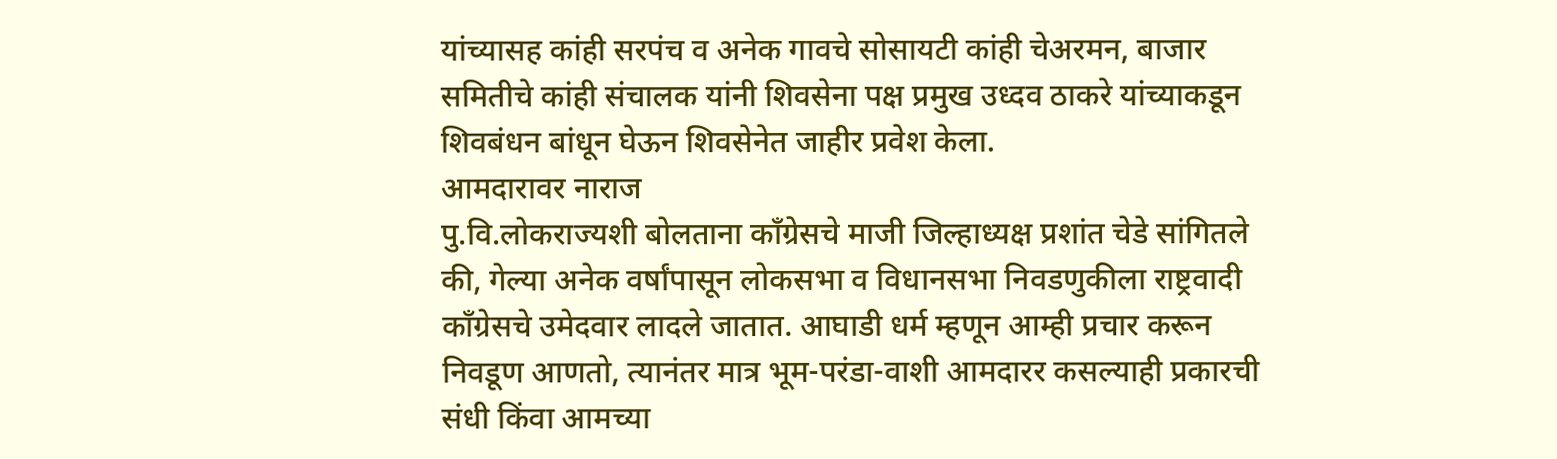यांच्यासह कांही सरपंच व अनेक गावचे सोसायटी कांही चेअरमन, बाजार समितीचे कांही संचालक यांनी शिवसेना पक्ष प्रमुख उध्दव ठाकरे यांच्याकडून शिवबंधन बांधून घेऊन शिवसेनेत जाहीर प्रवेश केला.
आमदारावर नाराज
पु.वि.लोकराज्यशी बोलताना कॉंग्रेसचे माजी जिल्हाध्यक्ष प्रशांत चेडे सांगितले की, गेल्या अनेक वर्षांपासून लोकसभा व विधानसभा निवडणुकीला राष्ट्रवादी कॉंग्रेसचे उमेदवार लादले जातात. आघाडी धर्म म्हणून आम्ही प्रचार करून निवडूण आणतो, त्यानंतर मात्र भूम-परंडा-वाशी आमदारर कसल्याही प्रकारची संधी किंवा आमच्या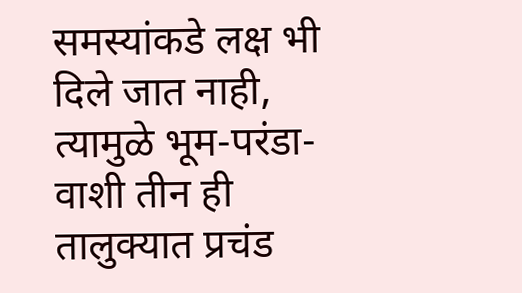समस्यांकडे लक्ष भी दिले जात नाही, त्यामुळे भूम-परंडा-वाशी तीन ही तालुक्यात प्रचंड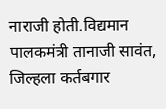नाराजी होती.विद्यमान पालकमंत्री तानाजी सावंत, जिल्हला कर्तबगार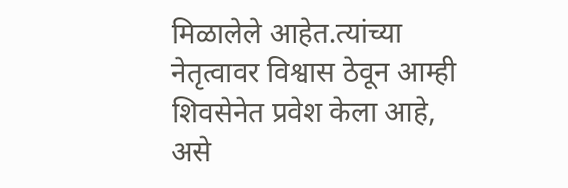मिळालेले आहेत.त्यांच्या नेतृत्वावर विश्वास ठेवून आम्ही शिवसेनेत प्रवेश केला आहे, असे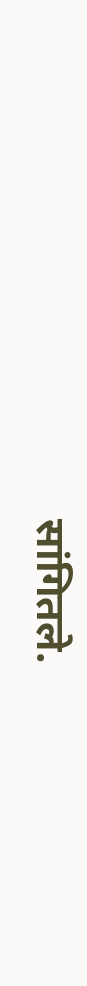सांगितले.